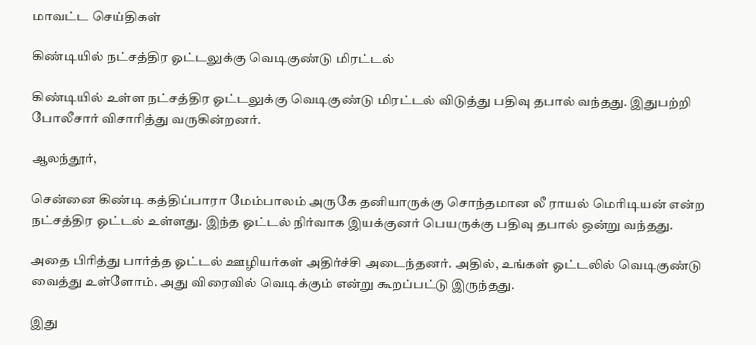மாவட்ட செய்திகள்

கிண்டியில் நட்சத்திர ஓட்டலுக்கு வெடிகுண்டு மிரட்டல்

கிண்டியில் உள்ள நட்சத்திர ஓட்டலுக்கு வெடிகுண்டு மிரட்டல் விடுத்து பதிவு தபால் வந்தது. இதுபற்றி போலீசார் விசாரித்து வருகின்றனர்.

ஆலந்தூர்,

சென்னை கிண்டி கத்திப்பாரா மேம்பாலம் அருகே தனியாருக்கு சொந்தமான லீ ராயல் மெரிடியன் என்ற நட்சத்திர ஓட்டல் உள்ளது. இந்த ஓட்டல் நிர்வாக இயக்குனர் பெயருக்கு பதிவு தபால் ஒன்று வந்தது.

அதை பிரித்து பார்த்த ஓட்டல் ஊழியர்கள் அதிர்ச்சி அடைந்தனர். அதில், உங்கள் ஓட்டலில் வெடிகுண்டு வைத்து உள்ளோம். அது விரைவில் வெடிக்கும் என்று கூறப்பட்டு இருந்தது.

இது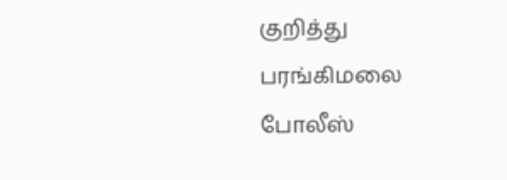குறித்து பரங்கிமலை போலீஸ்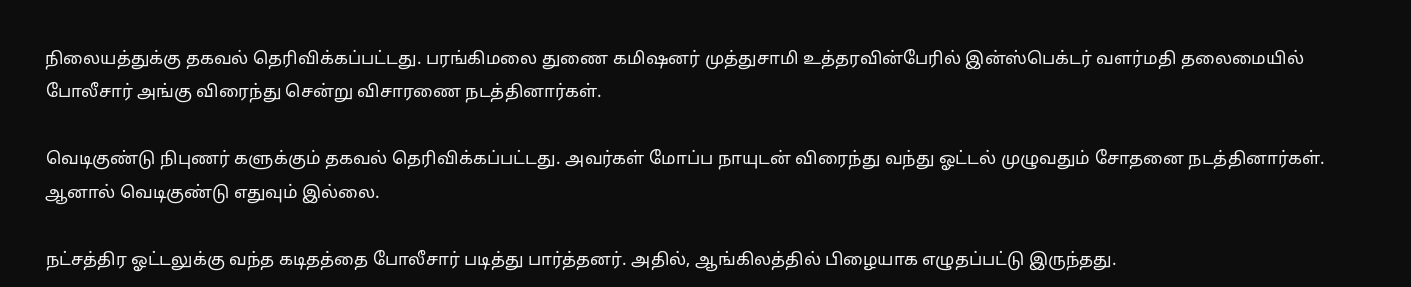நிலையத்துக்கு தகவல் தெரிவிக்கப்பட்டது. பரங்கிமலை துணை கமிஷனர் முத்துசாமி உத்தரவின்பேரில் இன்ஸ்பெக்டர் வளர்மதி தலைமையில் போலீசார் அங்கு விரைந்து சென்று விசாரணை நடத்தினார்கள்.

வெடிகுண்டு நிபுணர் களுக்கும் தகவல் தெரிவிக்கப்பட்டது. அவர்கள் மோப்ப நாயுடன் விரைந்து வந்து ஓட்டல் முழுவதும் சோதனை நடத்தினார்கள். ஆனால் வெடிகுண்டு எதுவும் இல்லை.

நட்சத்திர ஓட்டலுக்கு வந்த கடிதத்தை போலீசார் படித்து பார்த்தனர். அதில், ஆங்கிலத்தில் பிழையாக எழுதப்பட்டு இருந்தது.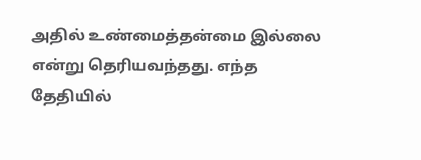அதில் உண்மைத்தன்மை இல்லை என்று தெரியவந்தது. எந்த தேதியில்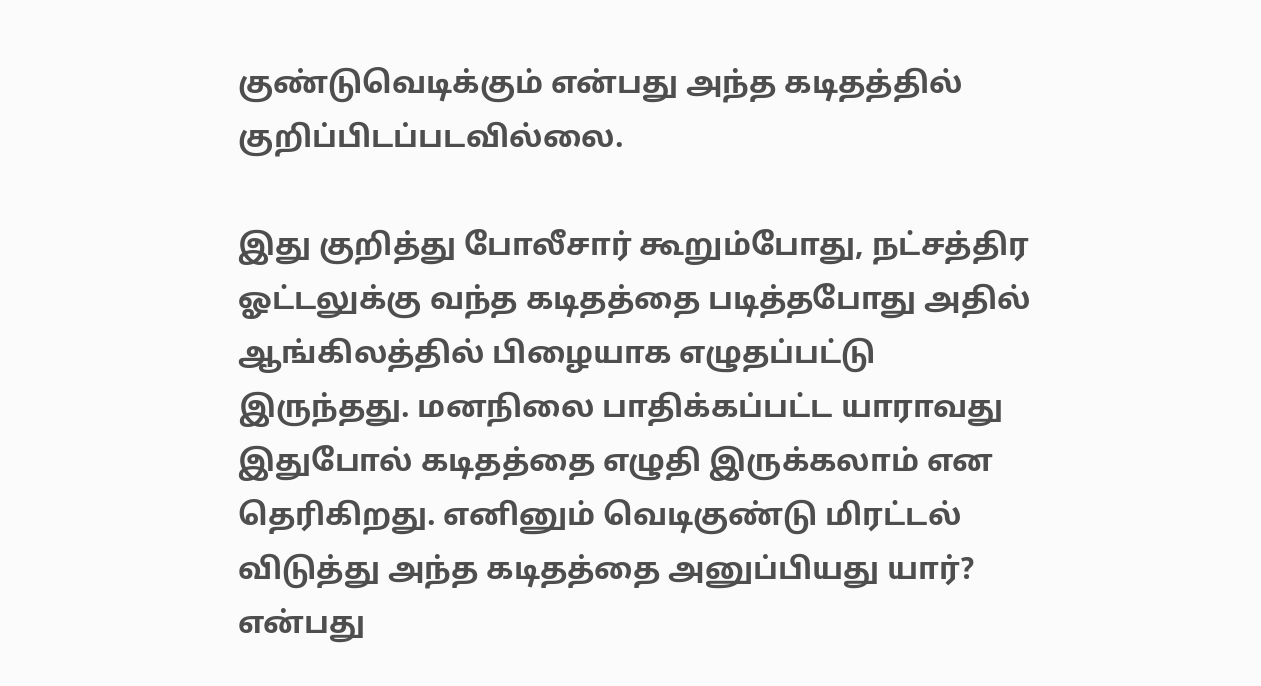குண்டுவெடிக்கும் என்பது அந்த கடிதத்தில் குறிப்பிடப்படவில்லை.

இது குறித்து போலீசார் கூறும்போது, நட்சத்திர ஓட்டலுக்கு வந்த கடிதத்தை படித்தபோது அதில் ஆங்கிலத்தில் பிழையாக எழுதப்பட்டு இருந்தது. மனநிலை பாதிக்கப்பட்ட யாராவது இதுபோல் கடிதத்தை எழுதி இருக்கலாம் என தெரிகிறது. எனினும் வெடிகுண்டு மிரட்டல் விடுத்து அந்த கடிதத்தை அனுப்பியது யார்? என்பது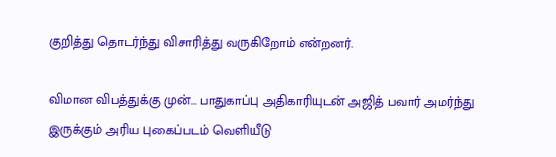குறித்து தொடர்ந்து விசாரித்து வருகிறோம் என்றனர்.

விமான விபத்துக்கு முன்... பாதுகாப்பு அதிகாரியுடன் அஜித் பவார் அமர்ந்து இருக்கும் அரிய புகைப்படம் வெளியீடு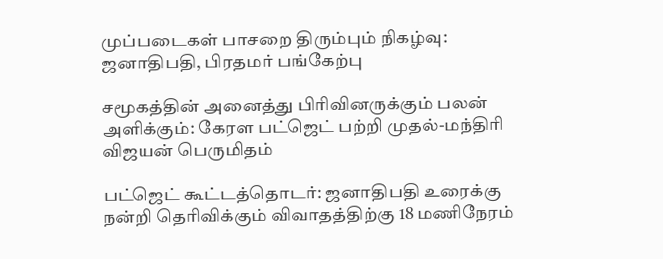முப்படைகள் பாசறை திரும்பும் நிகழ்வு: ஜனாதிபதி, பிரதமர் பங்கேற்பு

சமூகத்தின் அனைத்து பிரிவினருக்கும் பலன் அளிக்கும்: கேரள பட்ஜெட் பற்றி முதல்-மந்திரி விஜயன் பெருமிதம்

பட்ஜெட் கூட்டத்தொடர்: ஜனாதிபதி உரைக்கு நன்றி தெரிவிக்கும் விவாதத்திற்கு 18 மணிநேரம்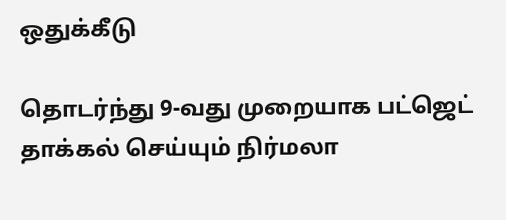ஒதுக்கீடு

தொடர்ந்து 9-வது முறையாக பட்ஜெட் தாக்கல் செய்யும் நிர்மலா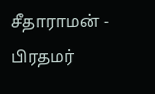சீதாராமன் - பிரதமர்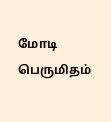மோடி பெருமிதம்